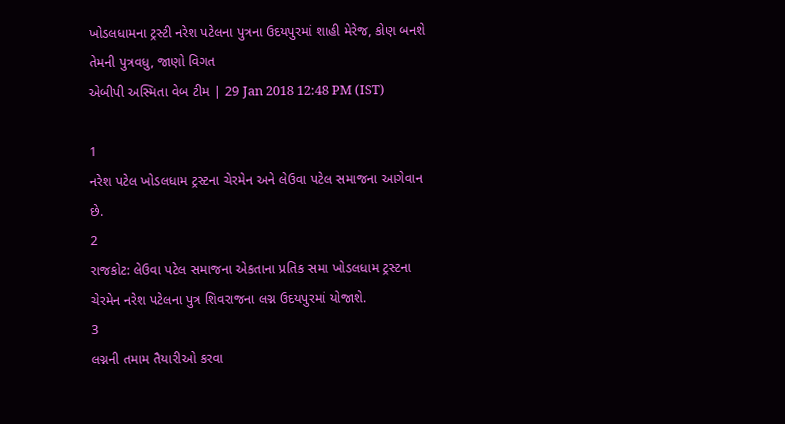ખોડલધામના ટ્રસ્ટી નરેશ પટેલના પુત્રના ઉદયપુરમાં શાહી મેરેજ, કોણ બનશે તેમની પુત્રવધુ, જાણો વિગત
એબીપી અસ્મિતા વેબ ટીમ | 29 Jan 2018 12:48 PM (IST)

1
નરેશ પટેલ ખોડલધામ ટ્રસ્ટના ચેરમેન અને લેઉવા પટેલ સમાજના આગેવાન છે.
2
રાજકોટ: લેઉવા પટેલ સમાજના એકતાના પ્રતિક સમા ખોડલધામ ટ્રસ્ટના ચેરમેન નરેશ પટેલના પુત્ર શિવરાજના લગ્ન ઉદયપુરમાં યોજાશે.
3
લગ્નની તમામ તૈયારીઓ કરવા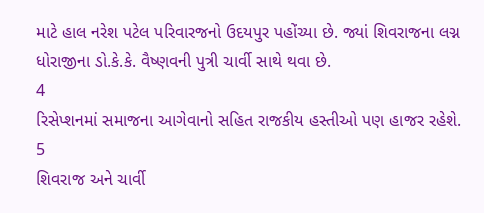માટે હાલ નરેશ પટેલ પરિવારજનો ઉદયપુર પહોંચ્યા છે. જ્યાં શિવરાજના લગ્ન ધોરાજીના ડો.કે.કે. વૈષ્ણવની પુત્રી ચાર્વી સાથે થવા છે.
4
રિસેપ્શનમાં સમાજના આગેવાનો સહિત રાજકીય હસ્તીઓ પણ હાજર રહેશે.
5
શિવરાજ અને ચાર્વી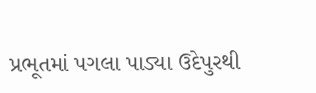પ્રભૂતમાં પગલા પાડ્યા ઉદેપુરથી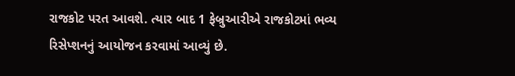રાજકોટ પરત આવશે. ત્યાર બાદ 1 ફેબ્રુઆરીએ રાજકોટમાં ભવ્ય રિસેપ્શનનું આયોજન કરવામાં આવ્યું છે.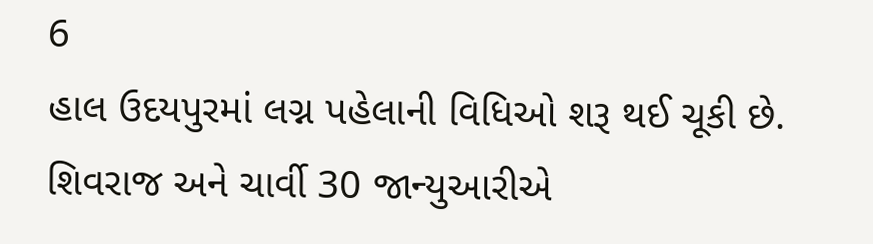6
હાલ ઉદયપુરમાં લગ્ન પહેલાની વિધિઓ શરૂ થઈ ચૂકી છે. શિવરાજ અને ચાર્વી 30 જાન્યુઆરીએ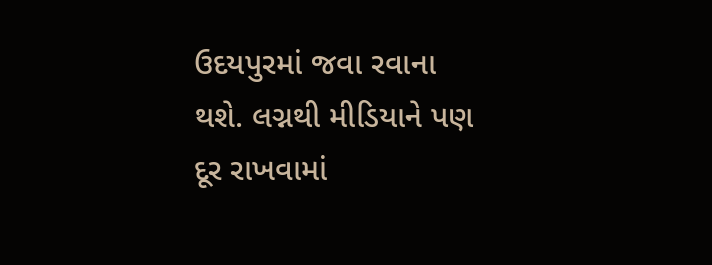ઉદયપુરમાં જવા રવાના થશે. લગ્નથી મીડિયાને પણ દૂર રાખવામાં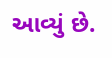આવ્યું છે.